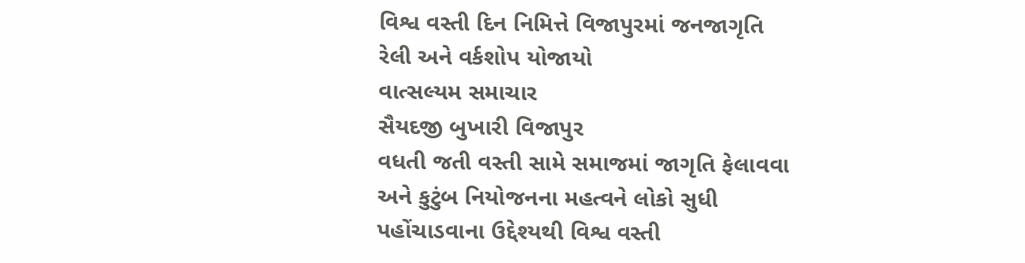વિશ્વ વસ્તી દિન નિમિત્તે વિજાપુરમાં જનજાગૃતિ રેલી અને વર્કશોપ યોજાયો
વાત્સલ્યમ સમાચાર
સૈયદજી બુખારી વિજાપુર
વધતી જતી વસ્તી સામે સમાજમાં જાગૃતિ ફેલાવવા અને કુટુંબ નિયોજનના મહત્વને લોકો સુધી પહોંચાડવાના ઉદ્દેશ્યથી વિશ્વ વસ્તી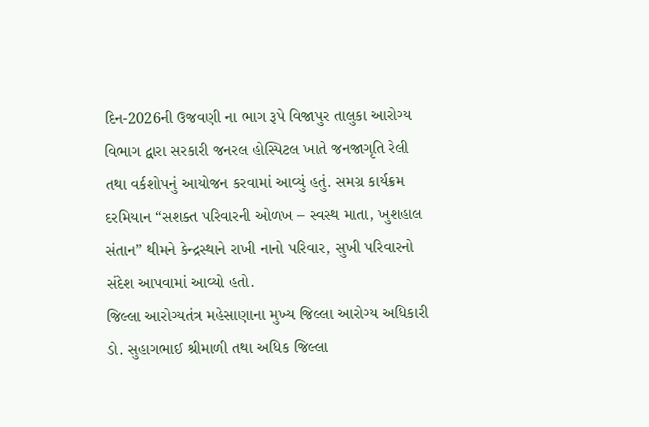દિન-2026ની ઉજવણી ના ભાગ રૂપે વિજાપુર તાલુકા આરોગ્ય વિભાગ દ્વારા સરકારી જનરલ હોસ્પિટલ ખાતે જનજાગૃતિ રેલી તથા વર્કશોપનું આયોજન કરવામાં આવ્યું હતું. સમગ્ર કાર્યક્રમ દરમિયાન “સશક્ત પરિવારની ઓળખ – સ્વસ્થ માતા, ખુશહાલ સંતાન” થીમને કેન્દ્રસ્થાને રાખી નાનો પરિવાર, સુખી પરિવારનો સંદેશ આપવામાં આવ્યો હતો.
જિલ્લા આરોગ્યતંત્ર મહેસાણાના મુખ્ય જિલ્લા આરોગ્ય અધિકારી ડો. સુહાગભાઈ શ્રીમાળી તથા અધિક જિલ્લા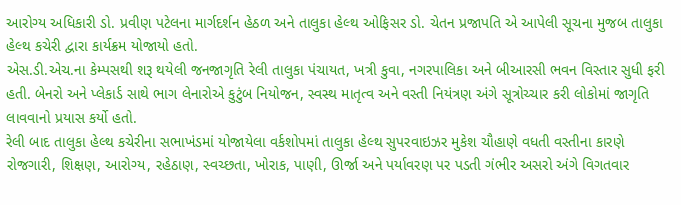આરોગ્ય અધિકારી ડો. પ્રવીણ પટેલના માર્ગદર્શન હેઠળ અને તાલુકા હેલ્થ ઓફિસર ડો. ચેતન પ્રજાપતિ એ આપેલી સૂચના મુજબ તાલુકા હેલ્થ કચેરી દ્વારા કાર્યક્રમ યોજાયો હતો.
એસ.ડી.એચ.ના કેમ્પસથી શરૂ થયેલી જનજાગૃતિ રેલી તાલુકા પંચાયત, ખત્રી કુવા, નગરપાલિકા અને બીઆરસી ભવન વિસ્તાર સુધી ફરી હતી. બેનરો અને પ્લેકાર્ડ સાથે ભાગ લેનારોએ કુટુંબ નિયોજન, સ્વસ્થ માતૃત્વ અને વસ્તી નિયંત્રણ અંગે સૂત્રોચ્ચાર કરી લોકોમાં જાગૃતિ લાવવાનો પ્રયાસ કર્યો હતો.
રેલી બાદ તાલુકા હેલ્થ કચેરીના સભાખંડમાં યોજાયેલા વર્કશોપમાં તાલુકા હેલ્થ સુપરવાઇઝર મુકેશ ચૌહાણે વધતી વસ્તીના કારણે રોજગારી, શિક્ષણ, આરોગ્ય, રહેઠાણ, સ્વચ્છતા, ખોરાક, પાણી, ઊર્જા અને પર્યાવરણ પર પડતી ગંભીર અસરો અંગે વિગતવાર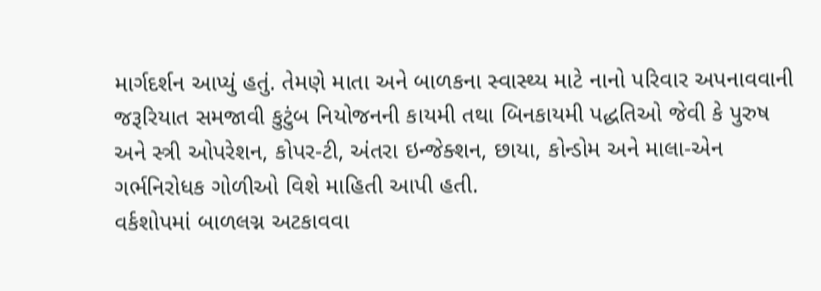માર્ગદર્શન આપ્યું હતું. તેમણે માતા અને બાળકના સ્વાસ્થ્ય માટે નાનો પરિવાર અપનાવવાની જરૂરિયાત સમજાવી કુટુંબ નિયોજનની કાયમી તથા બિનકાયમી પદ્ધતિઓ જેવી કે પુરુષ અને સ્ત્રી ઓપરેશન, કોપર-ટી, અંતરા ઇન્જેક્શન, છાયા, કોન્ડોમ અને માલા-એન ગર્ભનિરોધક ગોળીઓ વિશે માહિતી આપી હતી.
વર્કશોપમાં બાળલગ્ન અટકાવવા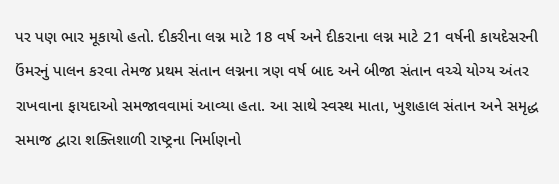પર પણ ભાર મૂકાયો હતો. દીકરીના લગ્ન માટે 18 વર્ષ અને દીકરાના લગ્ન માટે 21 વર્ષની કાયદેસરની ઉંમરનું પાલન કરવા તેમજ પ્રથમ સંતાન લગ્નના ત્રણ વર્ષ બાદ અને બીજા સંતાન વચ્ચે યોગ્ય અંતર રાખવાના ફાયદાઓ સમજાવવામાં આવ્યા હતા. આ સાથે સ્વસ્થ માતા, ખુશહાલ સંતાન અને સમૃદ્ધ સમાજ દ્વારા શક્તિશાળી રાષ્ટ્રના નિર્માણનો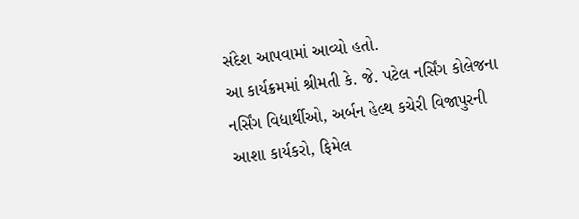સંદેશ આપવામાં આવ્યો હતો.
આ કાર્યક્રમમાં શ્રીમતી કે. જે. પટેલ નર્સિંગ કોલેજના નર્સિંગ વિદ્યાર્થીઓ, અર્બન હેલ્થ કચેરી વિજાપુરની આશા કાર્યકરો, ફિમેલ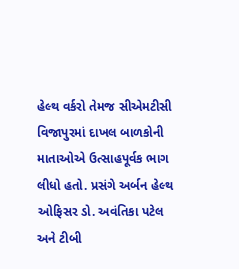હેલ્થ વર્કરો તેમજ સીએમટીસી વિજાપુરમાં દાખલ બાળકોની માતાઓએ ઉત્સાહપૂર્વક ભાગ લીધો હતો. પ્રસંગે અર્બન હેલ્થ ઓફિસર ડો. અવંતિકા પટેલ અને ટીબી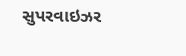સુપરવાઇઝર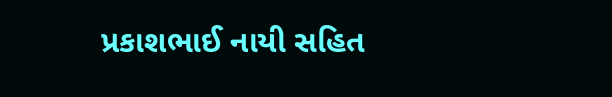પ્રકાશભાઈ નાયી સહિત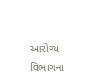આરોગ્ય વિભાગના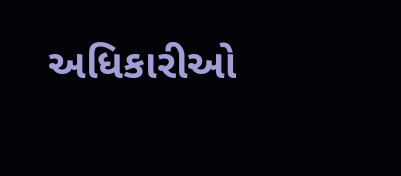અધિકારીઓ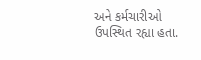અને કર્મચારીઓ ઉપસ્થિત રહ્યા હતા.